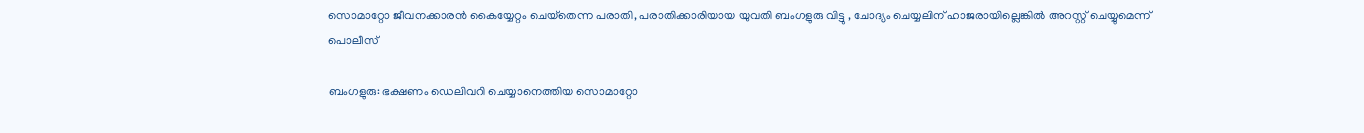സൊമാറ്റോ ജീവനക്കാരന്‍ കൈയ്യേറ്റം ചെയ്‌തെന്ന പരാതി, പരാതിക്കാരിയായ യുവതി ബംഗളുരു വിട്ടു , ചോദ്യം ചെയ്യലിന് ഹാജരായില്ലെങ്കിൽ അറസ്റ്റ് ചെയ്യുമെന്ന് പൊലീസ്

ബംഗളുരു: ഭക്ഷണം ഡെലിവറി ചെയ്യാനെത്തിയ സൊമാറ്റോ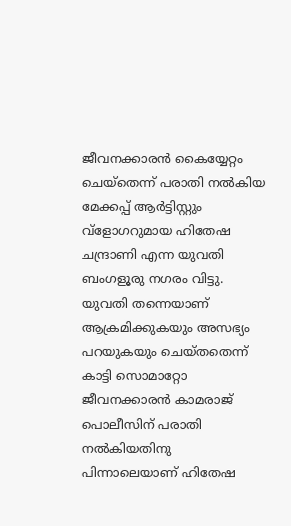ജീവനക്കാരന്‍ കൈയ്യേറ്റം ചെയ്‌തെന്ന് പരാതി നല്‍കിയ മേക്കപ്പ് ആര്‍ട്ടിസ്റ്റും വ്‌ളോഗറുമായ ഹിതേഷ ചന്ദ്രാണി എന്ന യുവതി ബംഗളൂരു നഗരം വിട്ടു. യുവതി തന്നെയാണ് ആക്രമിക്കുകയും അസഭ്യം പറയുകയും ചെയ്തതെന്ന് കാട്ടി സൊമാറ്റോ ജീവനക്കാരന്‍ കാമരാജ് പൊലീസിന് പരാതി നല്‍കിയതിനു പിന്നാലെയാണ് ഹിതേഷ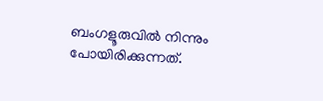ബംഗളൂരുവില്‍ നിന്നും പോയിരിക്കുന്നത്.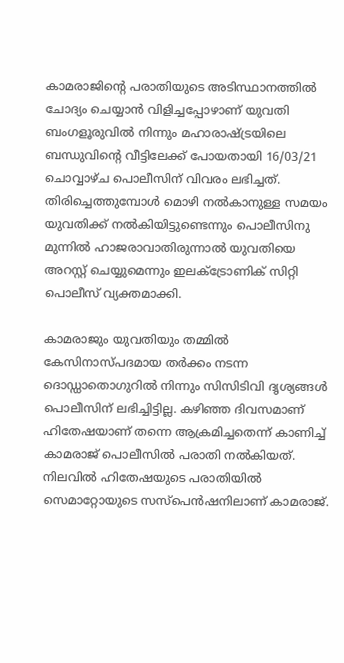കാമരാജിന്റെ പരാതിയുടെ അടിസ്ഥാനത്തില്‍ ചോദ്യം ചെയ്യാന്‍ വിളിച്ചപ്പോഴാണ് യുവതി ബംഗളൂരുവില്‍ നിന്നും മഹാരാഷ്ട്രയിലെ ബന്ധുവിന്റെ വീട്ടിലേക്ക് പോയതായി 16/03/21 ചൊവ്വാഴ്ച പൊലീസിന് വിവരം ലഭിച്ചത്. തിരിച്ചെത്തുമ്പോള്‍ മൊഴി നല്‍കാനുള്ള സമയം യുവതിക്ക് നല്‍കിയിട്ടുണ്ടെന്നും പൊലീസിനു മുന്നില്‍ ഹാജരാവാതിരുന്നാല്‍ യുവതിയെ അറസ്റ്റ് ചെയ്യുമെന്നും ഇലക്‌ട്രോണിക് സിറ്റി പൊലീസ് വ്യക്തമാക്കി.

കാമരാജും യുവതിയും തമ്മില്‍ കേസിനാസ്പദമായ തര്‍ക്കം നടന്ന ദൊഡ്ഡാതൊഗുറില്‍ നിന്നും സിസിടിവി ദൃശ്യങ്ങള്‍ പൊലീസിന് ലഭിച്ചിട്ടില്ല. കഴിഞ്ഞ ദിവസമാണ് ഹിതേഷയാണ് തന്നെ ആക്രമിച്ചതെന്ന് കാണിച്ച് കാമരാജ് പൊലീസില്‍ പരാതി നല്‍കിയത്. നിലവില്‍ ഹിതേഷയുടെ പരാതിയില്‍ സെമാറ്റോയുടെ സസ്‌പെന്‍ഷനിലാണ് കാമരാജ്.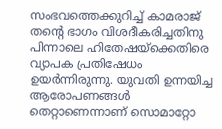സംഭവത്തെക്കുറിച്ച് കാമരാജ് തന്റെ ഭാഗം വിശദീകരിച്ചതിനു പിന്നാലെ ഹിതേഷയ്‌ക്കെതിരെ വ്യാപക പ്രതിഷേധം ഉയര്‍ന്നിരുന്നു. യുവതി ഉന്നയിച്ച ആരോപണങ്ങള്‍ തെറ്റാണെന്നാണ് സൊമാറ്റോ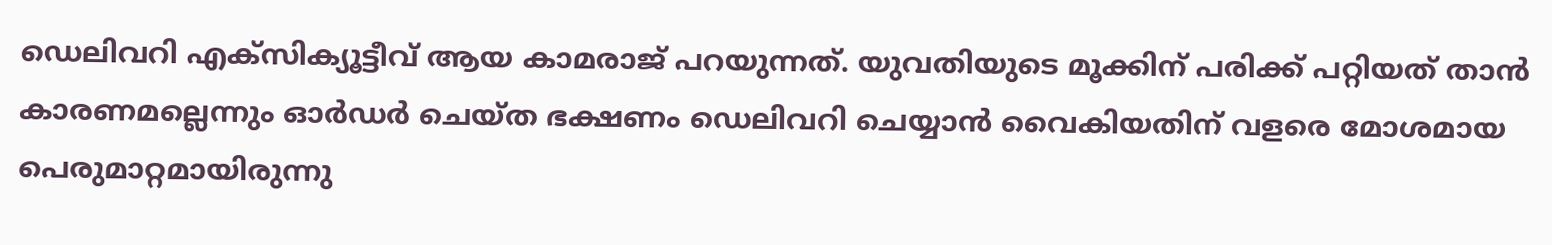ഡെലിവറി എക്‌സിക്യൂട്ടീവ് ആയ കാമരാജ് പറയുന്നത്. യുവതിയുടെ മൂക്കിന് പരിക്ക് പറ്റിയത് താന്‍ കാരണമല്ലെന്നും ഓര്‍ഡര്‍ ചെയ്ത ഭക്ഷണം ഡെലിവറി ചെയ്യാന്‍ വൈകിയതിന് വളരെ മോശമായ പെരുമാറ്റമായിരുന്നു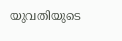യുവതിയുടെ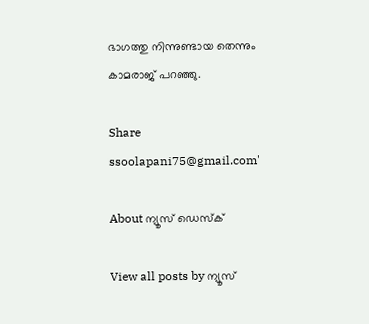ഭാഗത്തു നിന്നുണ്ടായ തെന്നും കാമരാജ് പറഞ്ഞു.

Share
ssoolapani75@gmail.com'

About ന്യൂസ് ഡെസ്ക്

View all posts by ന്യൂസ്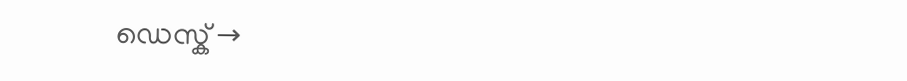ഡെസ്ക് →